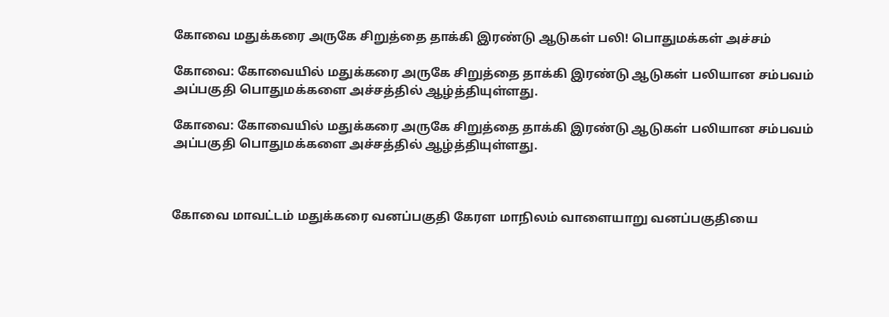கோவை மதுக்கரை அருகே சிறுத்தை தாக்கி இரண்டு ஆடுகள் பலி! பொதுமக்கள் அச்சம்

கோவை: கோவையில் மதுக்கரை அருகே சிறுத்தை தாக்கி இரண்டு ஆடுகள் பலியான சம்பவம் அப்பகுதி பொதுமக்களை அச்சத்தில் ஆழ்த்தியுள்ளது.

கோவை: கோவையில் மதுக்கரை அருகே சிறுத்தை தாக்கி இரண்டு ஆடுகள் பலியான சம்பவம் அப்பகுதி பொதுமக்களை அச்சத்தில் ஆழ்த்தியுள்ளது.



கோவை மாவட்டம் மதுக்கரை வனப்பகுதி கேரள மாநிலம் வாளையாறு வனப்பகுதியை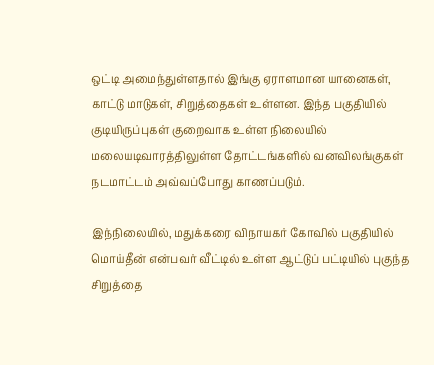ஒட்டி அமைந்துள்ளதால் இங்கு ஏராளமான யானைகள், காட்டு மாடுகள், சிறுத்தைகள் உள்ளன. இந்த பகுதியில் குடியிருப்புகள் குறைவாக உள்ள நிலையில் மலையடிவாரத்திலுள்ள தோட்டங்களில் வனவிலங்குகள் நடமாட்டம் அவ்வப்போது காணப்படும்.

இந்நிலையில், மதுக்கரை விநாயகர் கோவில் பகுதியில் மொய்தீன் என்பவர் வீட்டில் உள்ள ஆட்டுப் பட்டியில் புகுந்த சிறுத்தை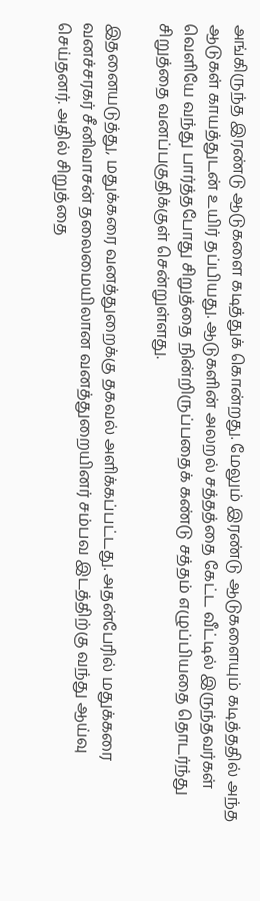அங்கிருந்த இரண்டு ஆடுகளை கடித்துக் கொன்றது. மேலும் இரண்டு ஆடுகளையும் கடித்ததில் அந்த ஆடுகள் காயத்துடன் உயிர் தப்பியது. ஆடுகளின் அலறல் சத்தத்தை கேட்ட வீட்டில் இருந்தவர்கள் வெளியே வந்து பார்த்தபோது சிறுத்தை நின்றிருப்பதைக் கண்டு சத்தம் எழுப்பியதை தொடர்ந்து சிறுத்தை வனப்பகுதிக்குள் சென்றுள்ளது.

இதனையடுத்து, மதுக்கரை வனத்துறைக்கு தகவல் அளிக்கப்பட்டது. அதன்பேரில் மதுக்கரை வனச்சரகர் சீனிவாசன் தலைமையிலான வனத்துறையினர் சம்பவ இடத்திற்கு வந்து ஆய்வு செய்தனர். அதில் சிறுத்தை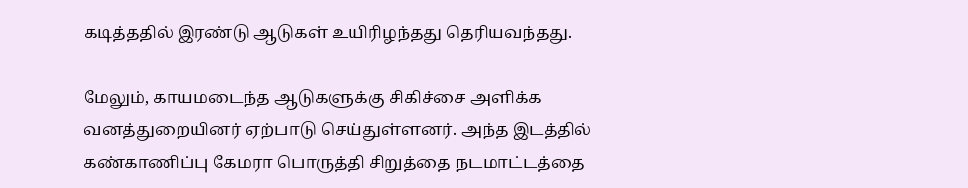கடித்ததில் இரண்டு ஆடுகள் உயிரிழந்தது தெரியவந்தது.

மேலும், காயமடைந்த ஆடுகளுக்கு சிகிச்சை அளிக்க வனத்துறையினர் ஏற்பாடு செய்துள்ளனர். அந்த இடத்தில் கண்காணிப்பு கேமரா பொருத்தி சிறுத்தை நடமாட்டத்தை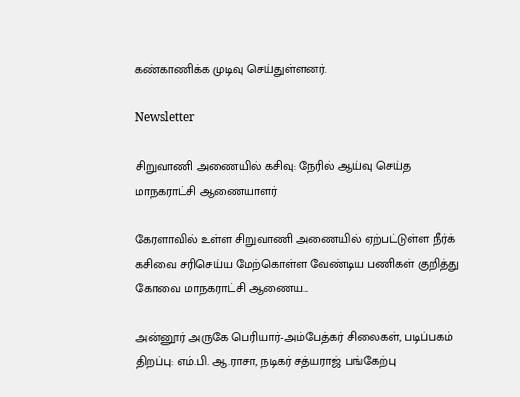கண்காணிக்க முடிவு செய்துள்ளனர்.

Newsletter

சிறுவாணி அணையில் கசிவு: நேரில் ஆய்வு செய்த மாநகராட்சி ஆணையாளர்

கேரளாவில் உள்ள சிறுவாணி அணையில் ஏற்பட்டுள்ள நீர்க் கசிவை சரிசெய்ய மேற்கொள்ள வேண்டிய பணிகள் குறித்து கோவை மாநகராட்சி ஆணைய...

அன்னூர் அருகே பெரியார்-அம்பேத்கர் சிலைகள், படிப்பகம் திறப்பு: எம்.பி. ஆ.ராசா, நடிகர் சத்யராஜ் பங்கேற்பு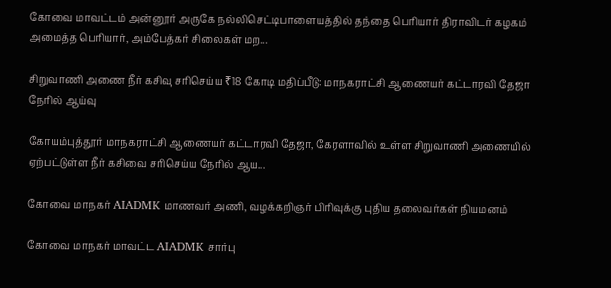கோவை மாவட்டம் அன்னூர் அருகே நல்லிசெட்டிபாளையத்தில் தந்தை பெரியார் திராவிடர் கழகம் அமைத்த பெரியார், அம்பேத்கர் சிலைகள் மற...

சிறுவாணி அணை நீர் கசிவு சரிசெய்ய ₹18 கோடி மதிப்பீடு: மாநகராட்சி ஆணையர் கட்டாரவி தேஜா நேரில் ஆய்வு

கோயம்புத்தூர் மாநகராட்சி ஆணையர் கட்டாரவி தேஜா, கேரளாவில் உள்ள சிறுவாணி அணையில் ஏற்பட்டுள்ள நீர் கசிவை சரிசெய்ய நேரில் ஆய...

கோவை மாநகர் AIADMK மாணவர் அணி, வழக்கறிஞர் பிரிவுக்கு புதிய தலைவர்கள் நியமனம்

கோவை மாநகர் மாவட்ட AIADMK சார்பு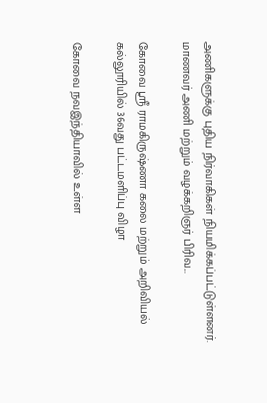அணிகளுக்கு புதிய நிர்வாகிகள் நியமிக்கப்பட்டுள்ளனர். மாணவர் அணி மற்றும் வழக்கறிஞர் பிரிவ...

கோவை ஸ்ரீ ராமகிருஷ்ணா கலை மற்றும் அறிவியல் கல்லூரியில் 36வது பட்டமளிப்பு விழா

கோவை நவஇந்தியாவில் உள்ள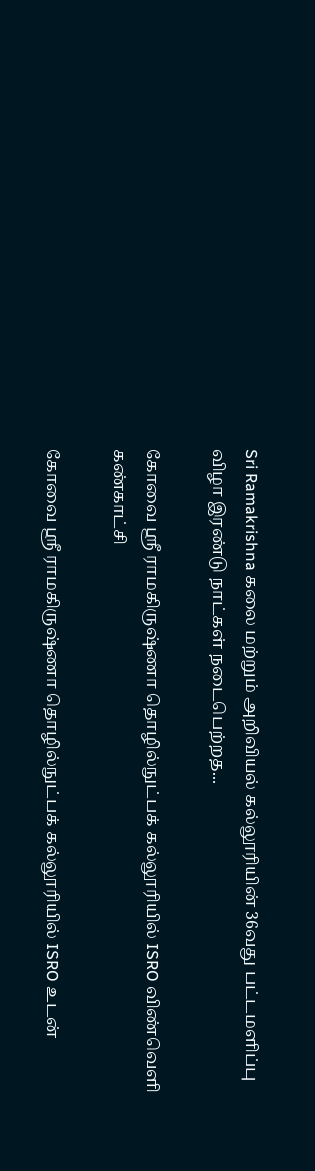Sri Ramakrishna கலை மற்றும் அறிவியல் கல்லூரியின் 36வது பட்டமளிப்பு விழா இரண்டு நாட்கள் நடைபெற்றத...

கோவை ஸ்ரீ ராமகிருஷ்ணா தொழில்நுட்பக் கல்லூரியில் ISRO விண்வெளி கண்காட்சி

கோவை ஸ்ரீ ராமகிருஷ்ணா தொழில்நுட்பக் கல்லூரியில் ISRO உடன்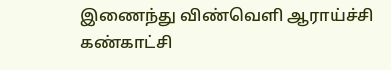இணைந்து விண்வெளி ஆராய்ச்சி கண்காட்சி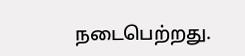நடைபெற்றது.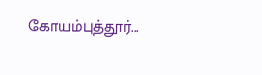கோயம்புத்தூர்...